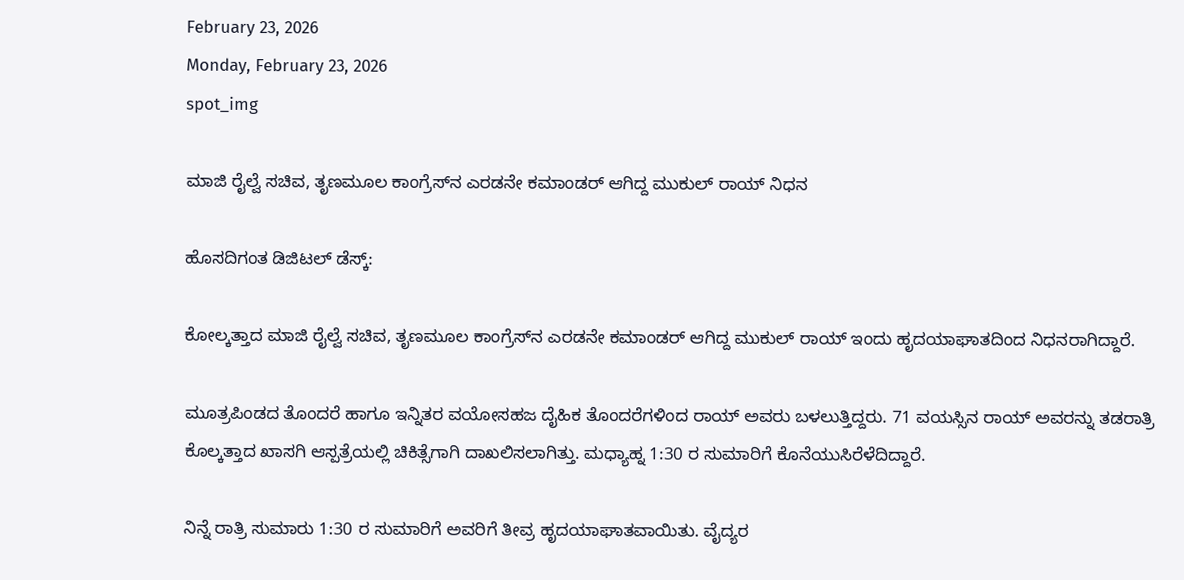February 23, 2026
Monday, February 23, 2026
spot_img

ಮಾಜಿ ರೈಲ್ವೆ ಸಚಿವ, ತೃಣಮೂಲ ಕಾಂಗ್ರೆಸ್‌ನ ಎರಡನೇ ಕಮಾಂಡರ್‌ ಆಗಿದ್ದ ಮುಕುಲ್‌ ರಾಯ್‌ ನಿಧನ

ಹೊಸದಿಗಂತ ಡಿಜಿಟಲ್‌ ಡೆಸ್ಕ್‌:

ಕೋಲ್ಕತ್ತಾದ ಮಾಜಿ ರೈಲ್ವೆ ಸಚಿವ, ತೃಣಮೂಲ ಕಾಂಗ್ರೆಸ್‌ನ ಎರಡನೇ ಕಮಾಂಡರ್‌ ಆಗಿದ್ದ ಮುಕುಲ್‌ ರಾಯ್‌ ಇಂದು ಹೃದಯಾಘಾತದಿಂದ ನಿಧನರಾಗಿದ್ದಾರೆ.

ಮೂತ್ರಪಿಂಡದ ತೊಂದರೆ ಹಾಗೂ ಇನ್ನಿತರ ವಯೋಸಹಜ ದೈಹಿಕ ತೊಂದರೆಗಳಿಂದ ರಾಯ್‌ ಅವರು ಬಳಲುತ್ತಿದ್ದರು. 71 ವಯಸ್ಸಿನ ರಾಯ್‌ ಅವರನ್ನು ತಡರಾತ್ರಿ ಕೊಲ್ಕತ್ತಾದ ಖಾಸಗಿ ಆಸ್ಪತ್ರೆಯಲ್ಲಿ ಚಿಕಿತ್ಸೆಗಾಗಿ ದಾಖಲಿಸಲಾಗಿತ್ತು. ಮಧ್ಯಾಹ್ನ 1:30 ರ ಸುಮಾರಿಗೆ ಕೊನೆಯುಸಿರೆಳೆದಿದ್ದಾರೆ.

ನಿನ್ನೆ ರಾತ್ರಿ ಸುಮಾರು 1:30 ರ ಸುಮಾರಿಗೆ ಅವರಿಗೆ ತೀವ್ರ ಹೃದಯಾಘಾತವಾಯಿತು. ವೈದ್ಯರ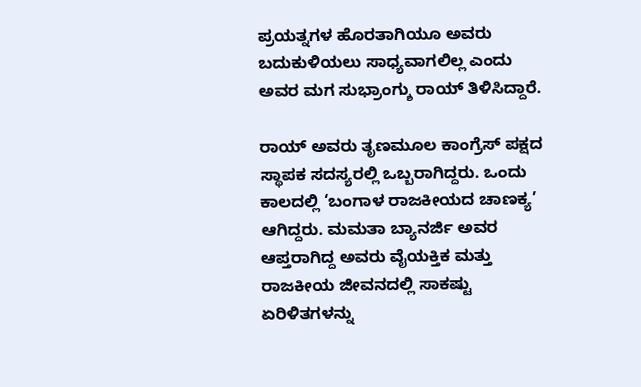ಪ್ರಯತ್ನಗಳ ಹೊರತಾಗಿಯೂ ಅವರು ಬದುಕುಳಿಯಲು ಸಾಧ್ಯವಾಗಲಿಲ್ಲ ಎಂದು ಅವರ ಮಗ ಸುಭ್ರಾಂಗ್ಶು ರಾಯ್ ತಿಳಿಸಿದ್ದಾರೆ.

ರಾಯ್ ಅವರು ತೃಣಮೂಲ ಕಾಂಗ್ರೆಸ್ ಪಕ್ಷದ ಸ್ಥಾಪಕ ಸದಸ್ಯರಲ್ಲಿ ಒಬ್ಬರಾಗಿದ್ದರು. ಒಂದು ಕಾಲದಲ್ಲಿ ‘ಬಂಗಾಳ ರಾಜಕೀಯದ ಚಾಣಕ್ಯ’ ಆಗಿದ್ದರು. ಮಮತಾ ಬ್ಯಾನರ್ಜಿ ಅವರ ಆಪ್ತರಾಗಿದ್ದ ಅವರು ವೈಯಕ್ತಿಕ ಮತ್ತು ರಾಜಕೀಯ ಜೀವನದಲ್ಲಿ ಸಾಕಷ್ಟು ಏರಿಳಿತಗಳನ್ನು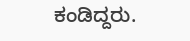ಕಂಡಿದ್ದರು.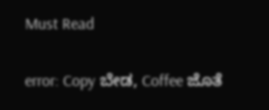Must Read

error: Copy ಬೇಡ, Coffee ಜೊತೆ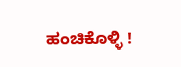ಹಂಚಿಕೊಳ್ಳಿ !